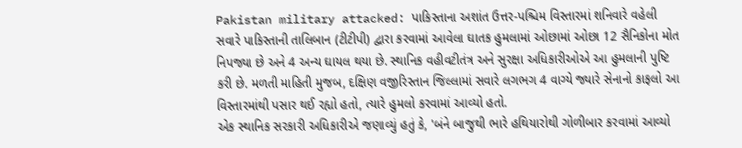Pakistan military attacked: પાકિસ્તાના અશાંત ઉત્તર-પશ્ચિમ વિસ્તારમાં શનિવારે વહેલી સવારે પાકિસ્તાની તાલિબાન (ટીટીપી) દ્વારા કરવામાં આવેલા ઘાતક હુમલામાં ઓછામાં ઓછા 12 સૈનિકોના મોત નિપજ્યા છે અને 4 અન્ય ઘાયલ થયા છે. સ્થાનિક વહીવટીતંત્ર અને સુરક્ષા અધિકારીઓએ આ હુમલાની પુષ્ટિ કરી છે. મળતી માહિતી મુજબ, દક્ષિણ વજીરિસ્તાન જિલ્લામાં સવારે લગભગ 4 વાગ્યે જ્યારે સેનાનો કાફલો આ વિસ્તારમાંથી પસાર થઈ રહ્યો હતો, ત્યારે હુમલો કરવામાં આવ્યો હતો.
એક સ્થાનિક સરકારી અધિકારીએ જણાવ્યું હતું કે, 'બંને બાજુથી ભારે હથિયારોથી ગોળીબાર કરવામાં આવ્યો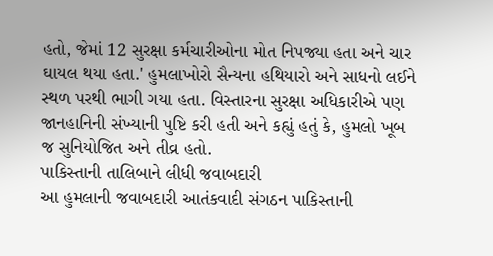હતો, જેમાં 12 સુરક્ષા કર્મચારીઓના મોત નિપજ્યા હતા અને ચાર ઘાયલ થયા હતા.' હુમલાખોરો સૈન્યના હથિયારો અને સાધનો લઈને સ્થળ પરથી ભાગી ગયા હતા. વિસ્તારના સુરક્ષા અધિકારીએ પણ જાનહાનિની સંખ્યાની પુષ્ટિ કરી હતી અને કહ્યું હતું કે, હુમલો ખૂબ જ સુનિયોજિત અને તીવ્ર હતો.
પાકિસ્તાની તાલિબાને લીધી જવાબદારી
આ હુમલાની જવાબદારી આતંકવાદી સંગઠન પાકિસ્તાની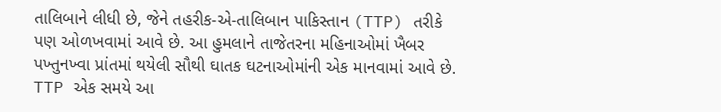તાલિબાને લીધી છે, જેને તહરીક-એ-તાલિબાન પાકિસ્તાન (TTP) તરીકે પણ ઓળખવામાં આવે છે. આ હુમલાને તાજેતરના મહિનાઓમાં ખૈબર પખ્તુનખ્વા પ્રાંતમાં થયેલી સૌથી ઘાતક ઘટનાઓમાંની એક માનવામાં આવે છે. TTP એક સમયે આ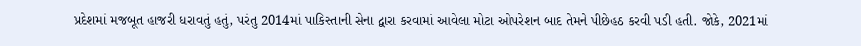પ્રદેશમાં મજબૂત હાજરી ધરાવતું હતું, પરંતુ 2014માં પાકિસ્તાની સેના દ્વારા કરવામાં આવેલા મોટા ઓપરેશન બાદ તેમને પીછેહઠ કરવી પડી હતી. જોકે, 2021માં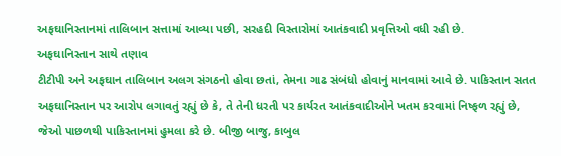અફઘાનિસ્તાનમાં તાલિબાન સત્તામાં આવ્યા પછી, સરહદી વિસ્તારોમાં આતંકવાદી પ્રવૃત્તિઓ વધી રહી છે.
અફઘાનિસ્તાન સાથે તણાવ
ટીટીપી અને અફઘાન તાલિબાન અલગ સંગઠનો હોવા છતાં, તેમના ગાઢ સંબંધો હોવાનું માનવામાં આવે છે. પાકિસ્તાન સતત અફઘાનિસ્તાન પર આરોપ લગાવતું રહ્યું છે કે, તે તેની ધરતી પર કાર્યરત આતંકવાદીઓને ખતમ કરવામાં નિષ્ફળ રહ્યું છે, જેઓ પાછળથી પાકિસ્તાનમાં હુમલા કરે છે. બીજી બાજુ, કાબુલ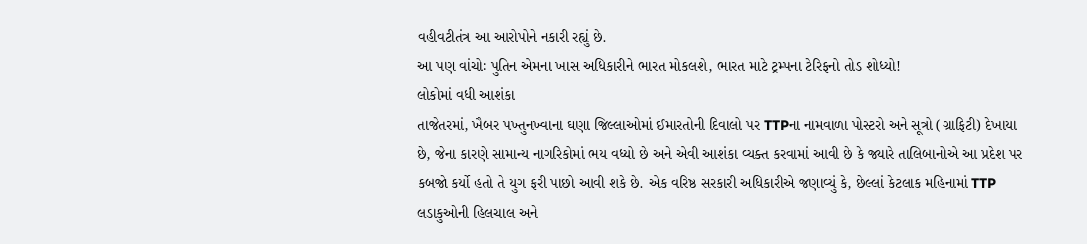વહીવટીતંત્ર આ આરોપોને નકારી રહ્યું છે.
આ પણ વાંચોઃ પુતિન એમના ખાસ અધિકારીને ભારત મોકલશે, ભારત માટે ટ્રમ્પના ટેરિફનો તોડ શોધ્યો!
લોકોમાં વધી આશંકા
તાજેતરમાં, ખૈબર પખ્તુનખ્વાના ઘણા જિલ્લાઓમાં ઈમારતોની દિવાલો પર TTPના નામવાળા પોસ્ટરો અને સૂત્રો (ગ્રાફિટી) દેખાયા છે, જેના કારણે સામાન્ય નાગરિકોમાં ભય વધ્યો છે અને એવી આશંકા વ્યક્ત કરવામાં આવી છે કે જ્યારે તાલિબાનોએ આ પ્રદેશ પર કબજો કર્યો હતો તે યુગ ફરી પાછો આવી શકે છે. એક વરિષ્ઠ સરકારી અધિકારીએ જણાવ્યું કે, છેલ્લાં કેટલાક મહિનામાં TTP લડાકુઓની હિલચાલ અને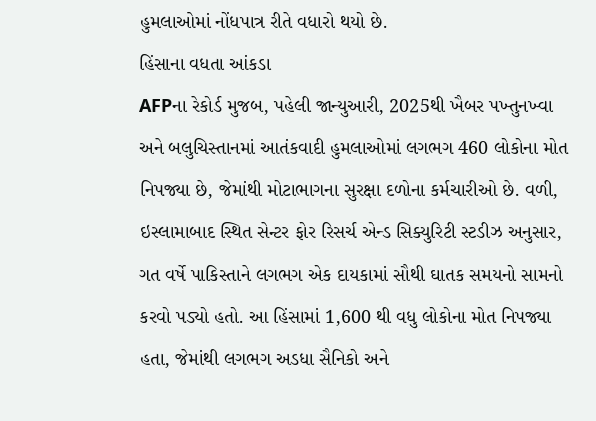હુમલાઓમાં નોંધપાત્ર રીતે વધારો થયો છે.
હિંસાના વધતા આંકડા
AFPના રેકોર્ડ મુજબ, પહેલી જાન્યુઆરી, 2025થી ખૈબર પખ્તુનખ્વા અને બલુચિસ્તાનમાં આતંકવાદી હુમલાઓમાં લગભગ 460 લોકોના મોત નિપજ્યા છે, જેમાંથી મોટાભાગના સુરક્ષા દળોના કર્મચારીઓ છે. વળી, ઇસ્લામાબાદ સ્થિત સેન્ટર ફોર રિસર્ચ એન્ડ સિક્યુરિટી સ્ટડીઝ અનુસાર, ગત વર્ષે પાકિસ્તાને લગભગ એક દાયકામાં સૌથી ઘાતક સમયનો સામનો કરવો પડ્યો હતો. આ હિંસામાં 1,600 થી વધુ લોકોના મોત નિપજ્યા હતા, જેમાંથી લગભગ અડધા સૈનિકો અને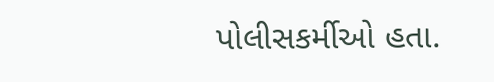પોલીસકર્મીઓ હતા.